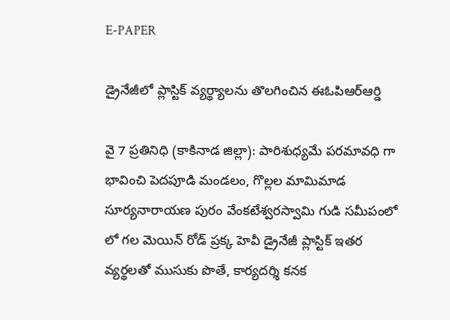E-PAPER

డ్రైనేజీలో ప్లాస్టిక్ వ్యర్థ్యాలను తొలగించిన ఈఓపిఆర్ఆర్డి

వై 7 ప్రతినిధి (కాకినాడ జిల్లా): పారిశుధ్యమే పరమావధి గా భావించి పెదపూడి మండలం, గొల్లల మామిమాడ సూర్యనారాయణ పురం వేంకటేశ్వరస్వామి గుడి సమీపంలో లో గల మెయిన్ రోడ్ ప్రక్క హెవీ డ్రైనేజీ ప్లాస్టిక్ ఇతర వ్యర్థలతో ముసుకు పొతే, కార్యదర్శి కనక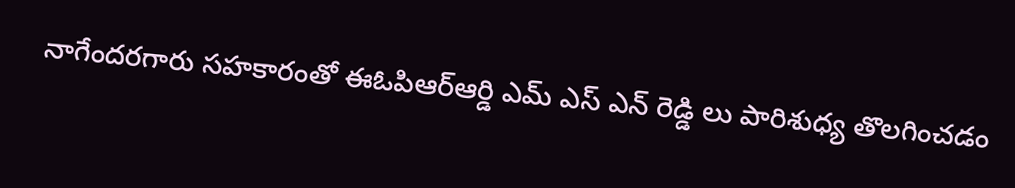నాగేందరగారు సహకారంతో ఈఓపిఆర్ఆర్డి ఎమ్ ఎస్ ఎన్ రెడ్డి లు పారిశుధ్య తొలగించడం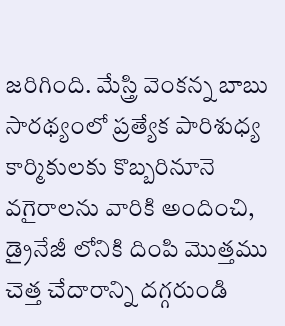జరిగింది. మేస్త్రి వెంకన్న బాబు సారథ్యంలో ప్రత్యేక పారిశుధ్య కార్మికులకు కొబ్బరినూనె వగైరాలను వారికి అందించి, డ్రైనేజీ లోనికి దింపి మొత్తము చెత్త చేదారాన్ని దగ్గరుండి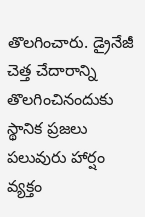తొలగించారు. డ్రైనేజీ చెత్త చేదారాన్ని తొలగించినందుకు స్థానిక ప్రజలు పలువురు హార్షం వ్యక్తం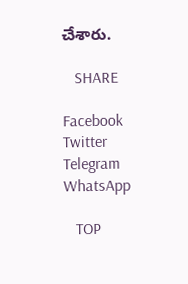చేశారు.

   SHARE

Facebook
Twitter
Telegram
WhatsApp

   TOP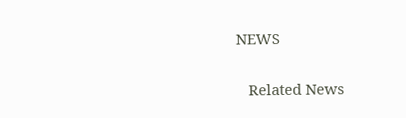NEWS

   Related News